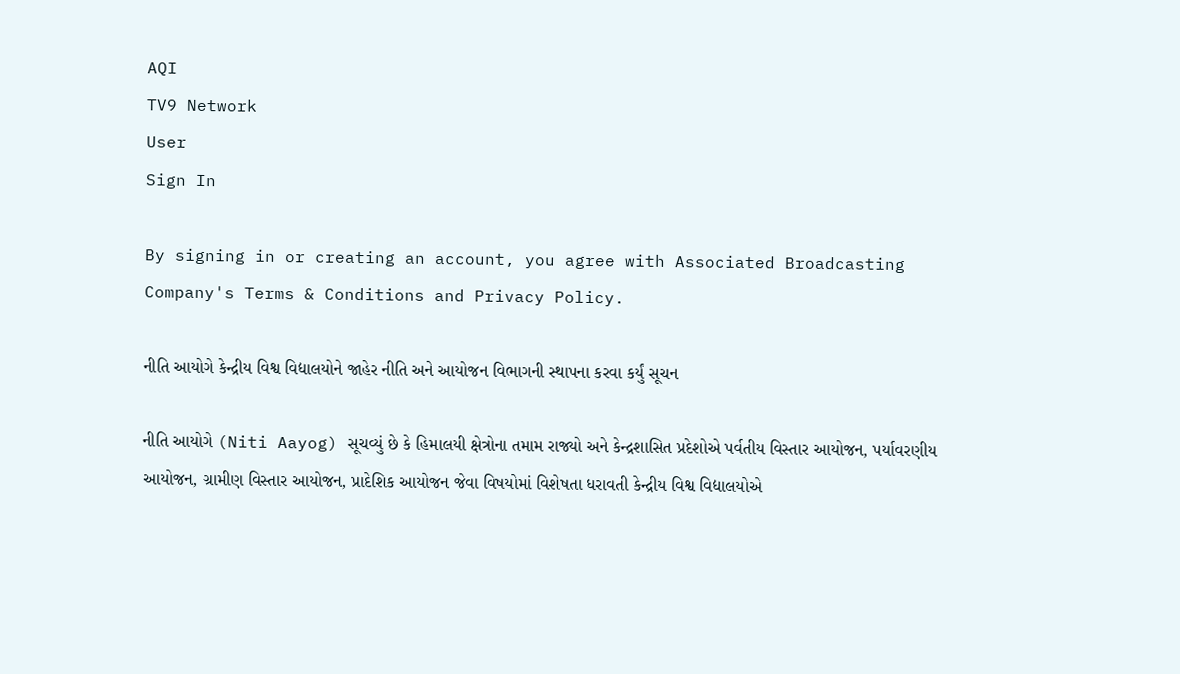AQI
TV9 Network
User
Sign In

By signing in or creating an account, you agree with Associated Broadcasting Company's Terms & Conditions and Privacy Policy.

નીતિ આયોગે કેન્દ્રીય વિશ્વ વિદ્યાલયોને જાહેર નીતિ અને આયોજન વિભાગની સ્થાપના કરવા કર્યું સૂચન

નીતિ આયોગે (Niti Aayog) સૂચવ્યું છે કે હિમાલયી ક્ષેત્રોના તમામ રાજ્યો અને કેન્દ્રશાસિત પ્રદેશોએ પર્વતીય વિસ્તાર આયોજન, પર્યાવરણીય આયોજન, ગ્રામીણ વિસ્તાર આયોજન, પ્રાદેશિક આયોજન જેવા વિષયોમાં વિશેષતા ધરાવતી કેન્દ્રીય વિશ્વ વિદ્યાલયોએ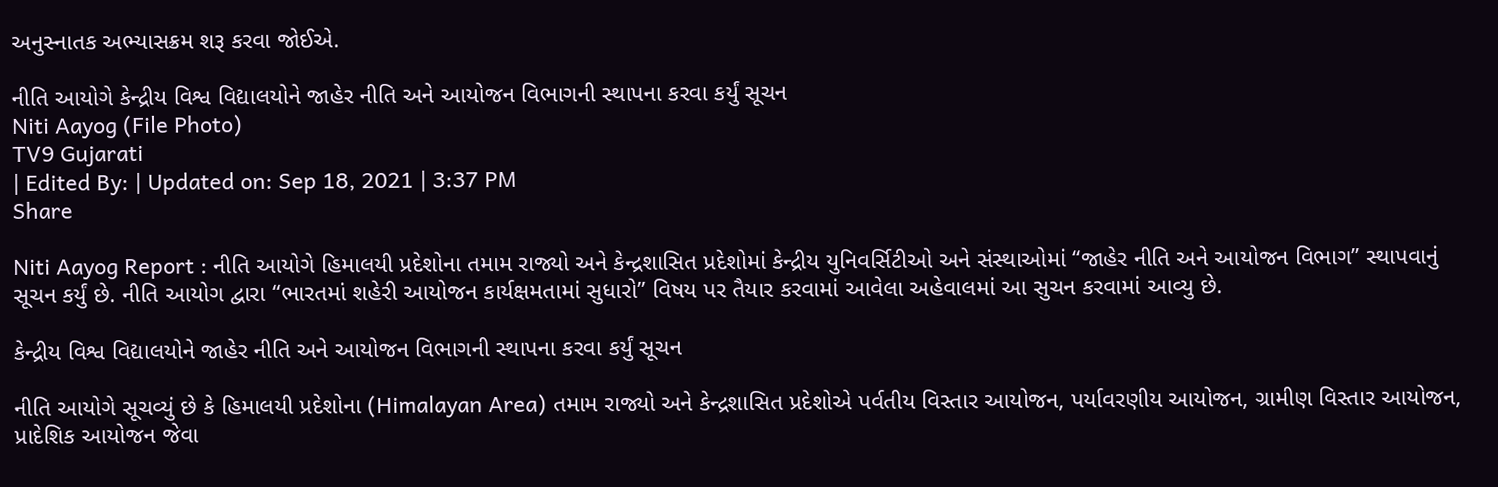અનુસ્નાતક અભ્યાસક્રમ શરૂ કરવા જોઈએ.

નીતિ આયોગે કેન્દ્રીય વિશ્વ વિદ્યાલયોને જાહેર નીતિ અને આયોજન વિભાગની સ્થાપના કરવા કર્યું સૂચન
Niti Aayog (File Photo)
TV9 Gujarati
| Edited By: | Updated on: Sep 18, 2021 | 3:37 PM
Share

Niti Aayog Report : નીતિ આયોગે હિમાલયી પ્રદેશોના તમામ રાજ્યો અને કેન્દ્રશાસિત પ્રદેશોમાં કેન્દ્રીય યુનિવર્સિટીઓ અને સંસ્થાઓમાં “જાહેર નીતિ અને આયોજન વિભાગ” સ્થાપવાનું સૂચન કર્યું છે. નીતિ આયોગ દ્વારા “ભારતમાં શહેરી આયોજન કાર્યક્ષમતામાં સુધારો” વિષય પર તૈયાર કરવામાં આવેલા અહેવાલમાં આ સુચન કરવામાં આવ્યુ છે.

કેન્દ્રીય વિશ્વ વિદ્યાલયોને જાહેર નીતિ અને આયોજન વિભાગની સ્થાપના કરવા કર્યું સૂચન

નીતિ આયોગે સૂચવ્યું છે કે હિમાલયી પ્રદેશોના (Himalayan Area) તમામ રાજ્યો અને કેન્દ્રશાસિત પ્રદેશોએ પર્વતીય વિસ્તાર આયોજન, પર્યાવરણીય આયોજન, ગ્રામીણ વિસ્તાર આયોજન, પ્રાદેશિક આયોજન જેવા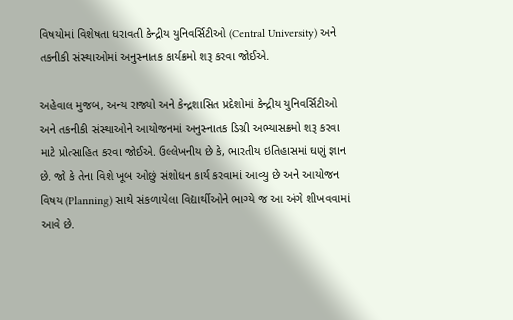વિષયોમાં વિશેષતા ધરાવતી કેન્દ્રીય યુનિવર્સિટીઓ (Central University) અને તકનીકી સંસ્થાઓમાં અનુસ્નાતક કાર્યક્રમો શરૂ કરવા જોઈએ.

અહેવાલ મુજબ, અન્ય રાજ્યો અને કેન્દ્રશાસિત પ્રદેશોમાં કેન્દ્રીય યુનિવર્સિટીઓ અને તકનીકી સંસ્થાઓને આયોજનમાં અનુસ્નાતક ડિગ્રી અભ્યાસક્રમો શરૂ કરવા માટે પ્રોત્સાહિત કરવા જોઈએ. ઉલ્લેખનીય છે કે, ભારતીય ઇતિહાસમાં ઘણું જ્ઞાન છે. જો કે તેના વિશે ખૂબ ઓછું સંશોધન કાર્ય કરવામાં આવ્યુ છે અને આયોજન વિષય (Planning) સાથે સંકળાયેલા વિદ્યાર્થીઓને ભાગ્યે જ આ અંગે શીખવવામાં આવે છે.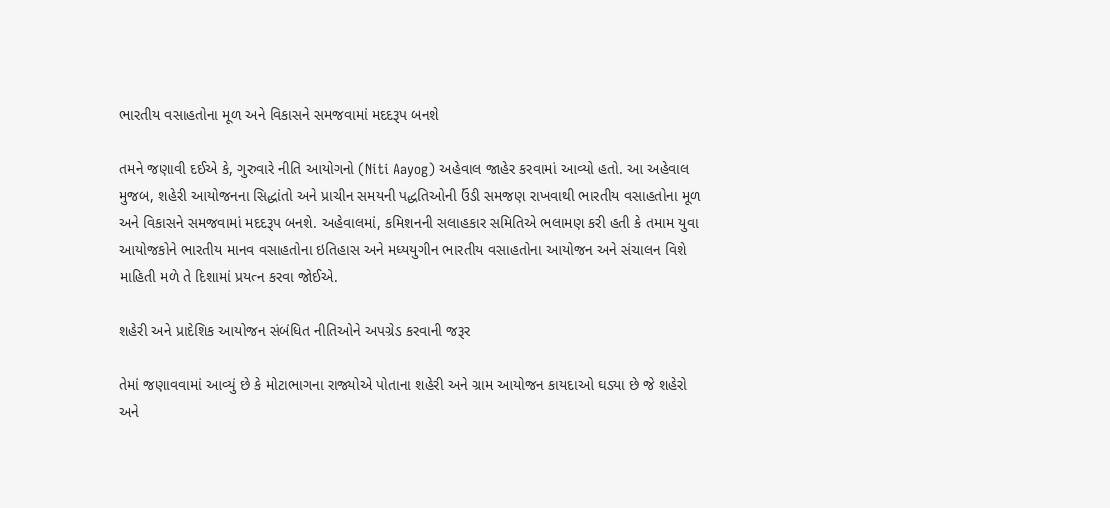ભારતીય વસાહતોના મૂળ અને વિકાસને સમજવામાં મદદરૂપ બનશે

તમને જણાવી દઈએ કે, ગુરુવારે નીતિ આયોગનો (Niti Aayog) અહેવાલ જાહેર કરવામાં આવ્યો હતો. આ અહેવાલ મુજબ, શહેરી આયોજનના સિદ્ધાંતો અને પ્રાચીન સમયની પદ્ધતિઓની ઉંડી સમજણ રાખવાથી ભારતીય વસાહતોના મૂળ અને વિકાસને સમજવામાં મદદરૂપ બનશે. અહેવાલમાં, કમિશનની સલાહકાર સમિતિએ ભલામણ કરી હતી કે તમામ યુવા આયોજકોને ભારતીય માનવ વસાહતોના ઇતિહાસ અને મધ્યયુગીન ભારતીય વસાહતોના આયોજન અને સંચાલન વિશે માહિતી મળે તે દિશામાં પ્રયત્ન કરવા જોઈએ.

શહેરી અને પ્રાદેશિક આયોજન સંબંધિત નીતિઓને અપગ્રેડ કરવાની જરૂર

તેમાં જણાવવામાં આવ્યું છે કે મોટાભાગના રાજ્યોએ પોતાના શહેરી અને ગ્રામ આયોજન કાયદાઓ ઘડ્યા છે જે શહેરો અને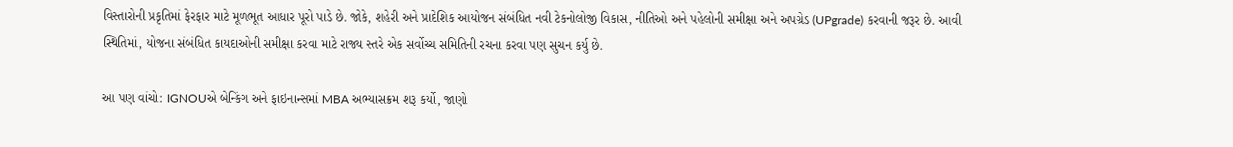વિસ્તારોની પ્રકૃતિમાં ફેરફાર માટે મૂળભૂત આધાર પૂરો પાડે છે. જોકે, શહેરી અને પ્રાદેશિક આયોજન સંબંધિત નવી ટેકનોલોજી વિકાસ, નીતિઓ અને પહેલોની સમીક્ષા અને અપગ્રેડ (UPgrade) કરવાની જરૂર છે. આવી સ્થિતિમાં, યોજના સંબંધિત કાયદાઓની સમીક્ષા કરવા માટે રાજ્ય સ્તરે એક સર્વોચ્ચ સમિતિની રચના કરવા પણ સુચન કર્યુ છે.

આ પણ વાંચો: IGNOUએ બેન્કિંગ અને ફાઇનાન્સમાં MBA અભ્યાસક્રમ શરૂ કર્યો, જાણો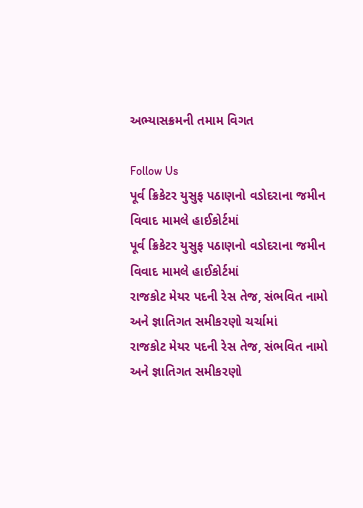અભ્યાસક્રમની તમામ વિગત

Follow Us
પૂર્વ ક્રિકેટર યુસુફ પઠાણનો વડોદરાના જમીન વિવાદ મામલે હાઈકોર્ટમાં
પૂર્વ ક્રિકેટર યુસુફ પઠાણનો વડોદરાના જમીન વિવાદ મામલે હાઈકોર્ટમાં
રાજકોટ મેયર પદની રેસ તેજ, સંભવિત નામો અને જ્ઞાતિગત સમીકરણો ચર્ચામાં
રાજકોટ મેયર પદની રેસ તેજ, સંભવિત નામો અને જ્ઞાતિગત સમીકરણો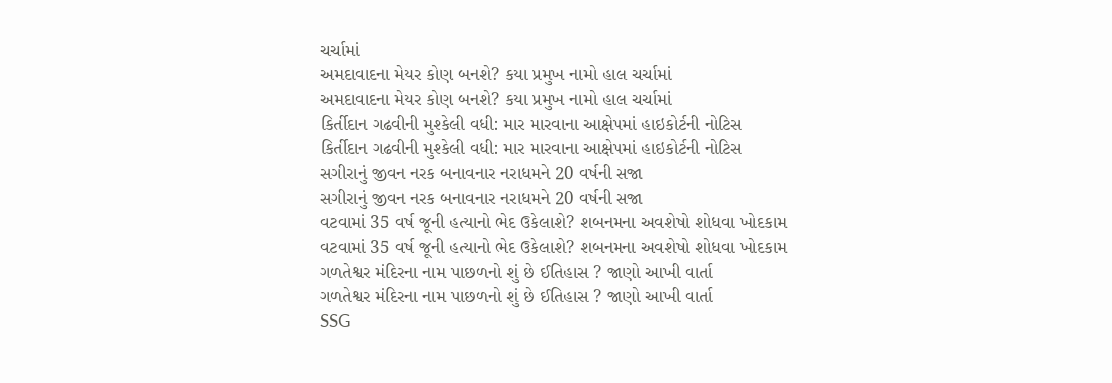ચર્ચામાં
અમદાવાદના મેયર કોણ બનશે? કયા પ્રમુખ નામો હાલ ચર્ચામાં
અમદાવાદના મેયર કોણ બનશે? કયા પ્રમુખ નામો હાલ ચર્ચામાં
કિર્તીદાન ગઢવીની મુશ્કેલી વધી: માર મારવાના આક્ષેપમાં હાઇકોર્ટની નોટિસ
કિર્તીદાન ગઢવીની મુશ્કેલી વધી: માર મારવાના આક્ષેપમાં હાઇકોર્ટની નોટિસ
સગીરાનું જીવન નરક બનાવનાર નરાધમને 20 વર્ષની સજા
સગીરાનું જીવન નરક બનાવનાર નરાધમને 20 વર્ષની સજા
વટવામાં 35 વર્ષ જૂની હત્યાનો ભેદ ઉકેલાશે? શબનમના અવશેષો શોધવા ખોદકામ
વટવામાં 35 વર્ષ જૂની હત્યાનો ભેદ ઉકેલાશે? શબનમના અવશેષો શોધવા ખોદકામ
ગળતેશ્વર મંદિરના નામ પાછળનો શું છે ઈતિહાસ ? જાણો આખી વાર્તા
ગળતેશ્વર મંદિરના નામ પાછળનો શું છે ઈતિહાસ ? જાણો આખી વાર્તા
SSG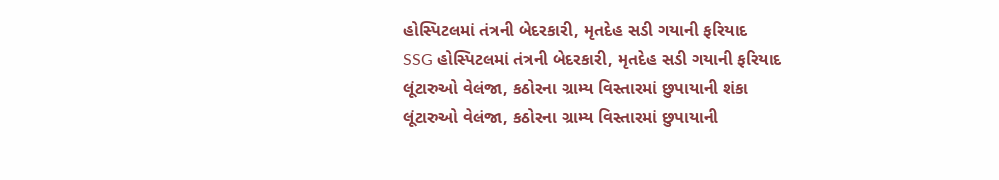હોસ્પિટલમાં તંત્રની બેદરકારી, મૃતદેહ સડી ગયાની ફરિયાદ
SSG હોસ્પિટલમાં તંત્રની બેદરકારી, મૃતદેહ સડી ગયાની ફરિયાદ
લૂંટારુઓ વેલંજા, કઠોરના ગ્રામ્ય વિસ્તારમાં છુપાયાની શંકા
લૂંટારુઓ વેલંજા, કઠોરના ગ્રામ્ય વિસ્તારમાં છુપાયાની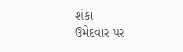શંકા
ઉમેદવાર પર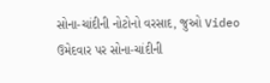સોના-ચાંદીની નોટોનો વરસાદ, જુઓ Video
ઉમેદવાર પર સોના-ચાંદીની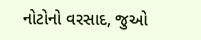નોટોનો વરસાદ, જુઓ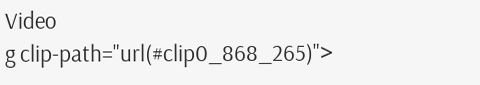Video
g clip-path="url(#clip0_868_265)">